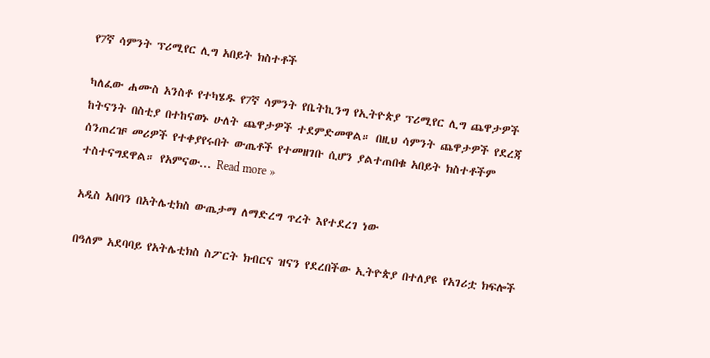የ7ኛ ሳምንት ፕሪሚየር ሊግ አበይት ክስተቶች

ካለፈው ሐሙስ አንስቶ የተካሄዱ የ7ኛ ሳምንት የቤትኪንግ የኢትዮጵያ ፕሪሚየር ሊግ ጨዋታዎች ከትናንት በስቲያ በተከናወኑ ሁለት ጨዋታዎች ተደምድመዋል። በዚህ ሳምንት ጨዋታዎች የደረጃ ሰንጠረዡ መሪዎች የተቀያየሩበት ውጤቶች የተመዘገቡ ሲሆን ያልተጠበቁ አበይት ክስተቶችም ተስተናግደዋል። የአምናው... Read more »

አዲስ አበባን በአትሌቲክስ ውጤታማ ለማድረግ ጥረት እየተደረገ ነው

በዓለም አደባባይ የአትሌቲክስ ስፖርት ክብርና ዝናን የደረበችው ኢትዮጵያ በተለያዩ የአገሪቷ ክፍሎች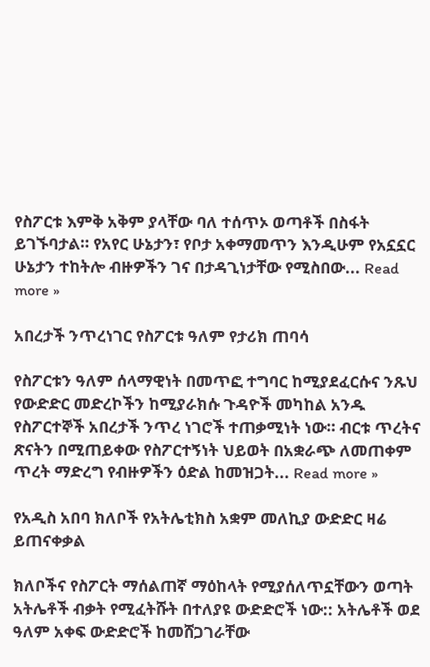የስፖርቱ እምቅ አቅም ያላቸው ባለ ተሰጥኦ ወጣቶች በስፋት ይገኙባታል። የአየር ሁኔታን፣ የቦታ አቀማመጥን እንዲሁም የአኗኗር ሁኔታን ተከትሎ ብዙዎችን ገና በታዳጊነታቸው የሚስበው... Read more »

አበረታች ንጥረነገር የስፖርቱ ዓለም የታሪክ ጠባሳ

የስፖርቱን ዓለም ሰላማዊነት በመጥፎ ተግባር ከሚያደፈርሱና ንጹህ የውድድር መድረኮችን ከሚያራክሱ ጉዳዮች መካከል አንዱ የስፖርተኞች አበረታች ንጥረ ነገሮች ተጠቃሚነት ነው። ብርቱ ጥረትና ጽናትን በሚጠይቀው የስፖርተኝነት ህይወት በአቋራጭ ለመጠቀም ጥረት ማድረግ የብዙዎችን ዕድል ከመዝጋት... Read more »

የአዲስ አበባ ክለቦች የአትሌቲክስ አቋም መለኪያ ውድድር ዛሬ ይጠናቀቃል

ክለቦችና የስፖርት ማሰልጠኛ ማዕከላት የሚያሰለጥኗቸውን ወጣት አትሌቶች ብቃት የሚፈትሹት በተለያዩ ውድድሮች ነው:: አትሌቶች ወደ ዓለም አቀፍ ውድድሮች ከመሸጋገራቸው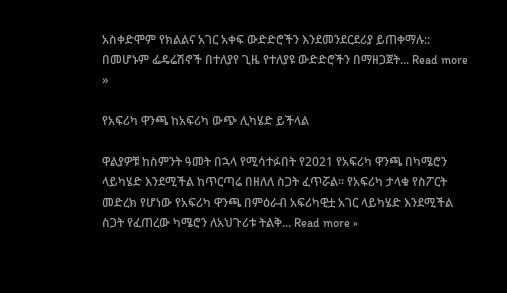አስቀድሞም የክልልና አገር አቀፍ ውድድሮችን እንደመንደርደሪያ ይጠቀማሉ:: በመሆኑም ፌዴሬሽኖች በተለያየ ጊዜ የተለያዩ ውድድሮችን በማዘጋጀት... Read more »

የአፍሪካ ዋንጫ ከአፍሪካ ውጭ ሊካሄድ ይችላል

ዋልያዎቹ ከስምንት ዓመት በኋላ የሚሳተፉበት የ2021 የአፍሪካ ዋንጫ በካሜሮን ላይካሄድ እንደሚችል ከጥርጣሬ በዘለለ ስጋት ፈጥሯል። የአፍሪካ ታላቁ የስፖርት መድረክ የሆነው የአፍሪካ ዋንጫ በምዕራብ አፍሪካዊቷ አገር ላይካሄድ እንደሚችል ስጋት የፈጠረው ካሜሮን ለአህጉሪቱ ትልቅ... Read more »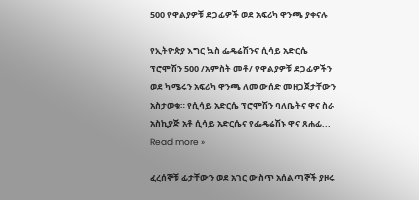500 የዋልያዎቹ ደጋፊዎች ወደ አፍሪካ ዋንጫ ያቀናሉ

የኢትዮጵያ እግር ኳስ ፌዴሬሽንና ሲሳይ አድርሴ ፕሮሞሽን 500 /አምስት መቶ/ የዋልያዎቹ ደጋፊዎችን ወደ ካሜሩን አፍሪካ ዋንጫ ለመውሰድ መዘጋጀታቸውን አስታወቁ። የሲሳይ አድርሴ ፕሮሞሽን ባለቤትና ዋና ስራ አስኪያጅ አቶ ሲሳይ አድርሴና የፌዴሬሽኑ ዋና ጸሐፊ... Read more »

ፈረሰኞቹ ፊታቸውን ወደ አገር ውስጥ አሰልጣኞች ያዞሩ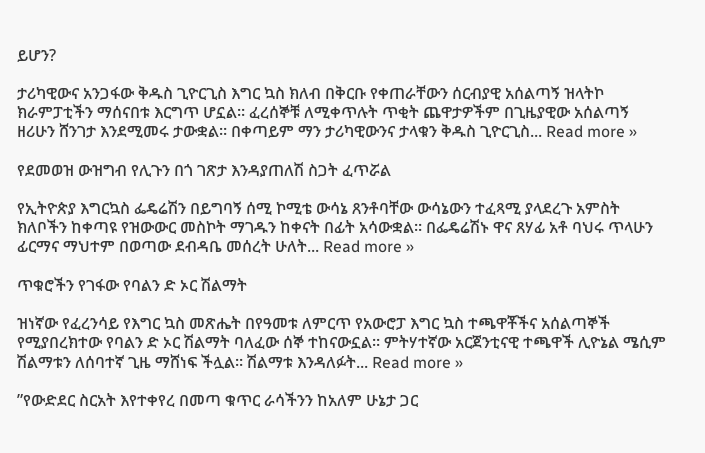ይሆን?

ታሪካዊውና አንጋፋው ቅዱስ ጊዮርጊስ እግር ኳስ ክለብ በቅርቡ የቀጠራቸውን ሰርብያዊ አሰልጣኝ ዝላትኮ ክራምፓቲችን ማሰናበቱ እርግጥ ሆኗል። ፈረሰኞቹ ለሚቀጥሉት ጥቂት ጨዋታዎችም በጊዜያዊው አሰልጣኝ ዘሪሁን ሸንገታ እንደሚመሩ ታውቋል። በቀጣይም ማን ታሪካዊውንና ታላቁን ቅዱስ ጊዮርጊስ... Read more »

የደመወዝ ውዝግብ የሊጉን በጎ ገጽታ እንዳያጠለሽ ስጋት ፈጥሯል

የኢትዮጵያ እግርኳስ ፌዴሬሽን በይግባኝ ሰሚ ኮሚቴ ውሳኔ ጸንቶባቸው ውሳኔውን ተፈጻሚ ያላደረጉ አምስት ክለቦችን ከቀጣዩ የዝውውር መስኮት ማገዱን ከቀናት በፊት አሳውቋል። በፌዴሬሽኑ ዋና ጸሃፊ አቶ ባህሩ ጥላሁን ፊርማና ማህተም በወጣው ደብዳቤ መሰረት ሁለት... Read more »

ጥቁሮችን የገፋው የባልን ድ ኦር ሽልማት

ዝነኛው የፈረንሳይ የእግር ኳስ መጽሔት በየዓመቱ ለምርጥ የአውሮፓ እግር ኳስ ተጫዋቾችና አሰልጣኞች የሚያበረክተው የባልን ድ ኦር ሽልማት ባለፈው ሰኞ ተከናውኗል። ምትሃተኛው አርጀንቲናዊ ተጫዋች ሊዮኔል ሜሲም ሽልማቱን ለሰባተኛ ጊዜ ማሸነፍ ችሏል። ሽልማቱ እንዳለፉት... Read more »

”የውድደር ስርአት እየተቀየረ በመጣ ቁጥር ራሳችንን ከአለም ሁኔታ ጋር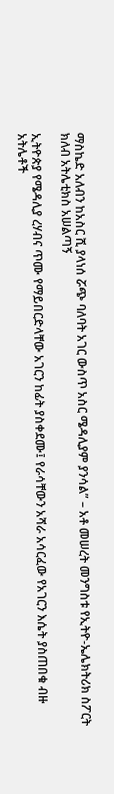ማስኬድ አለብን ከአስር ሺ ያላነሰ ሯጭ ባለባት አገር ውስጥ አስር ሜዳሊያም ያንሳል” – አቶ መሠረት መንግስቱ የኢትዮ-ኤሌክትሪክ ስፖርት ክለብ አትሌቲክስ አሠልጣኝ

ኢትዮጵያ የሜዳሊያ ረሃብና ጥሙ የማይበርድላቸው አገርን ከፊት ያስቀደሙ፤ የራሳቸውን አሻራ አሳርፈው የአገርን እሴት ያስጠበቁ ብዙ አትሌቶች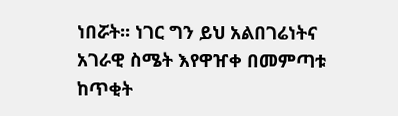ነበሯት፡፡ ነገር ግን ይህ አልበገሬነትና አገራዊ ስሜት እየዋዠቀ በመምጣቱ ከጥቂት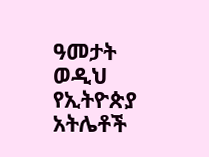ዓመታት ወዲህ የኢትዮጵያ አትሌቶች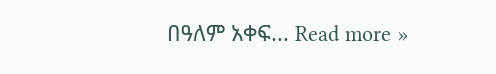በዓለም አቀፍ... Read more »